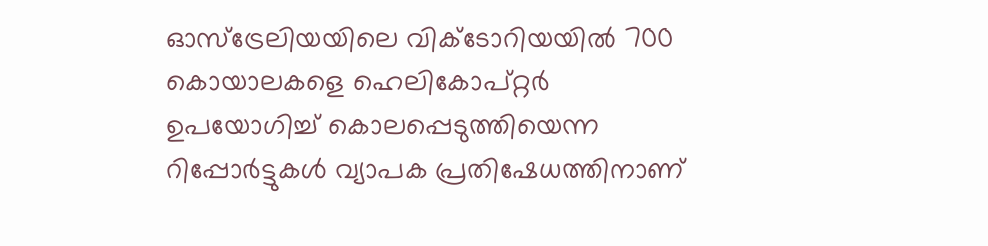ഓസ്ട്രേലിയയിലെ വിക്ടോറിയയിൽ 700 കൊയാലകളെ ഹെലികോപ്റ്റർ ഉപയോഗിച്ച് കൊലപ്പെടുത്തിയെന്ന റിപ്പോർട്ടുകൾ വ്യാപക പ്രതിഷേധത്തിനാണ്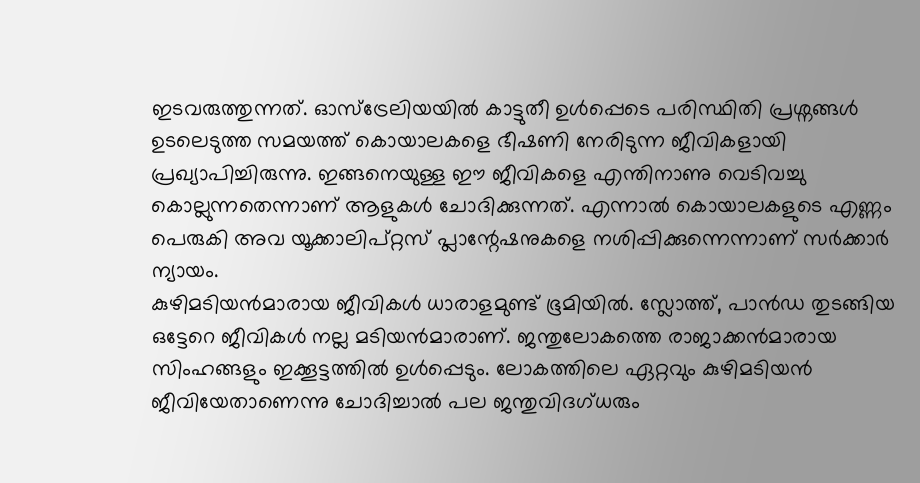ഇടവരുത്തുന്നത്. ഓസ്ട്രേലിയയിൽ കാട്ടുതീ ഉൾപ്പെടെ പരിസ്ഥിതി പ്രശ്നങ്ങൾ ഉടലെടുത്ത സമയത്ത് കൊയാലകളെ ഭീഷണി നേരിടുന്ന ജീവികളായി പ്രഖ്യാപിച്ചിരുന്നു. ഇങ്ങനെയുള്ള ഈ ജീവികളെ എന്തിനാണു വെടിവച്ചു കൊല്ലുന്നതെന്നാണ് ആളുകൾ ചോദിക്കുന്നത്. എന്നാൽ കൊയാലകളുടെ എണ്ണം പെരുകി അവ യൂക്കാലിപ്റ്റസ് പ്ലാന്റേഷനുകളെ നശിപ്പിക്കുന്നെന്നാണ് സർക്കാർ ന്യായം.
കുഴിമടിയൻമാരായ ജീവികൾ ധാരാളമുണ്ട് ഭൂമിയിൽ. സ്ലോത്ത്, പാൻഡ തുടങ്ങിയ ഒട്ടേറെ ജീവികൾ നല്ല മടിയൻമാരാണ്. ജന്തുലോകത്തെ രാജാക്കൻമാരായ സിംഹങ്ങളും ഇക്കൂട്ടത്തിൽ ഉൾപ്പെടും. ലോകത്തിലെ ഏറ്റവും കുഴിമടിയൻ ജീവിയേതാണെന്നു ചോദിച്ചാൽ പല ജന്തുവിദഗ്ധരും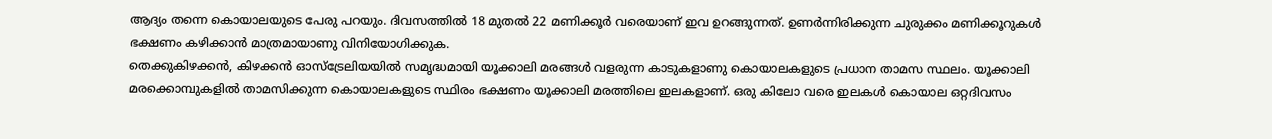ആദ്യം തന്നെ കൊയാലയുടെ പേരു പറയും. ദിവസത്തിൽ 18 മുതൽ 22 മണിക്കൂർ വരെയാണ് ഇവ ഉറങ്ങുന്നത്. ഉണർന്നിരിക്കുന്ന ചുരുക്കം മണിക്കൂറുകൾ ഭക്ഷണം കഴിക്കാൻ മാത്രമായാണു വിനിയോഗിക്കുക.
തെക്കുകിഴക്കൻ, കിഴക്കൻ ഓസ്ട്രേലിയയിൽ സമൃദ്ധമായി യൂക്കാലി മരങ്ങൾ വളരുന്ന കാടുകളാണു കൊയാലകളുടെ പ്രധാന താമസ സ്ഥലം. യൂക്കാലി മരക്കൊമ്പുകളിൽ താമസിക്കുന്ന കൊയാലകളുടെ സ്ഥിരം ഭക്ഷണം യൂക്കാലി മരത്തിലെ ഇലകളാണ്. ഒരു കിലോ വരെ ഇലകൾ കൊയാല ഒറ്റദിവസം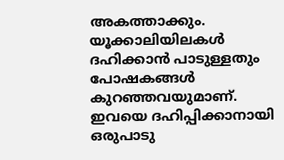അകത്താക്കും. യൂക്കാലിയിലകൾ ദഹിക്കാൻ പാടുള്ളതും പോഷകങ്ങൾ കുറഞ്ഞവയുമാണ്. ഇവയെ ദഹിപ്പിക്കാനായി ഒരുപാടു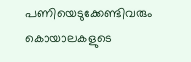പണിയെടുക്കേണ്ടിവരും കൊയാലകളുടെ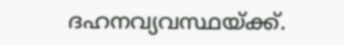ദഹനവ്യവസ്ഥയ്ക്ക്.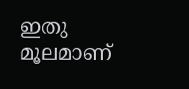ഇതു മൂലമാണ്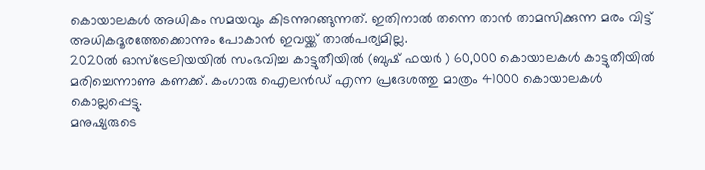കൊയാലകൾ അധികം സമയവും കിടന്നുറങ്ങുന്നത്. ഇതിനാൽ തന്നെ താൻ താമസിക്കുന്ന മരം വിട്ട് അധികദൂരത്തേക്കൊന്നും പോകാൻ ഇവയ്ക്ക് താൽപര്യമില്ല.
2020ൽ ഓസ്ട്രേലിയയിൽ സംഭവിച്ച കാട്ടുതീയിൽ (ബുഷ് ഫയർ ) 60,000 കൊയാലകൾ കാട്ടുതീയിൽ മരിച്ചെന്നാണു കണക്ക്. കംഗാരു ഐലൻഡ് എന്ന പ്രദേശത്തു മാത്രം 41000 കൊയാലകൾ കൊല്ലപ്പെട്ടു.
മനുഷ്യരുടെ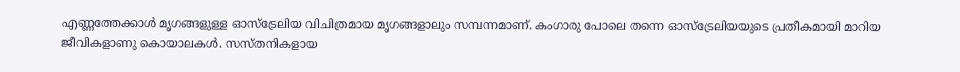എണ്ണത്തേക്കാൾ മൃഗങ്ങളുള്ള ഓസ്ട്രേലിയ വിചിത്രമായ മൃഗങ്ങളാലും സമ്പന്നമാണ്. കംഗാരു പോലെ തന്നെ ഓസ്ട്രേലിയയുടെ പ്രതീകമായി മാറിയ ജീവികളാണു കൊയാലകൾ. സസ്തനികളായ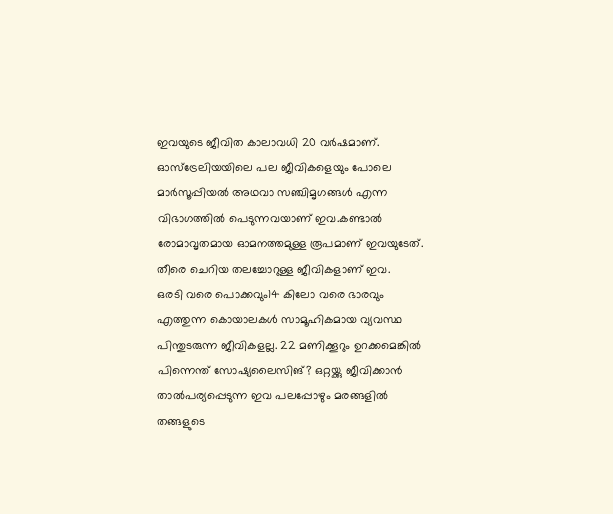ഇവയുടെ ജീവിത കാലാവധി 20 വർഷമാണ്. ഓസ്ട്രേലിയയിലെ പല ജീവികളെയും പോലെ മാർസൂപ്പിയൽ അഥവാ സഞ്ചിമൃഗങ്ങൾ എന്ന വിഭാഗത്തിൽ പെടുന്നവയാണ് ഇവ.കണ്ടാൽ രോമാവൃതമായ ഓമനത്തമുള്ള രൂപമാണ് ഇവയുടേത്. തീരെ ചെറിയ തലച്ചോറുള്ള ജീവികളാണ് ഇവ.
ഒരടി വരെ പൊക്കവും14 കിലോ വരെ ഭാരവും എത്തുന്ന കൊയാലകൾ സാമൂഹികമായ വ്യവസ്ഥ പിന്തുടരുന്ന ജീവികളല്ല. 22 മണിക്കൂറും ഉറക്കമെങ്കിൽ പിന്നെന്ത് സോഷ്യലൈസിങ്? ഒറ്റയ്ക്കു ജീവിക്കാൻ താൽപര്യപ്പെടുന്ന ഇവ പലപ്പോഴും മരങ്ങളിൽ തങ്ങളുടെ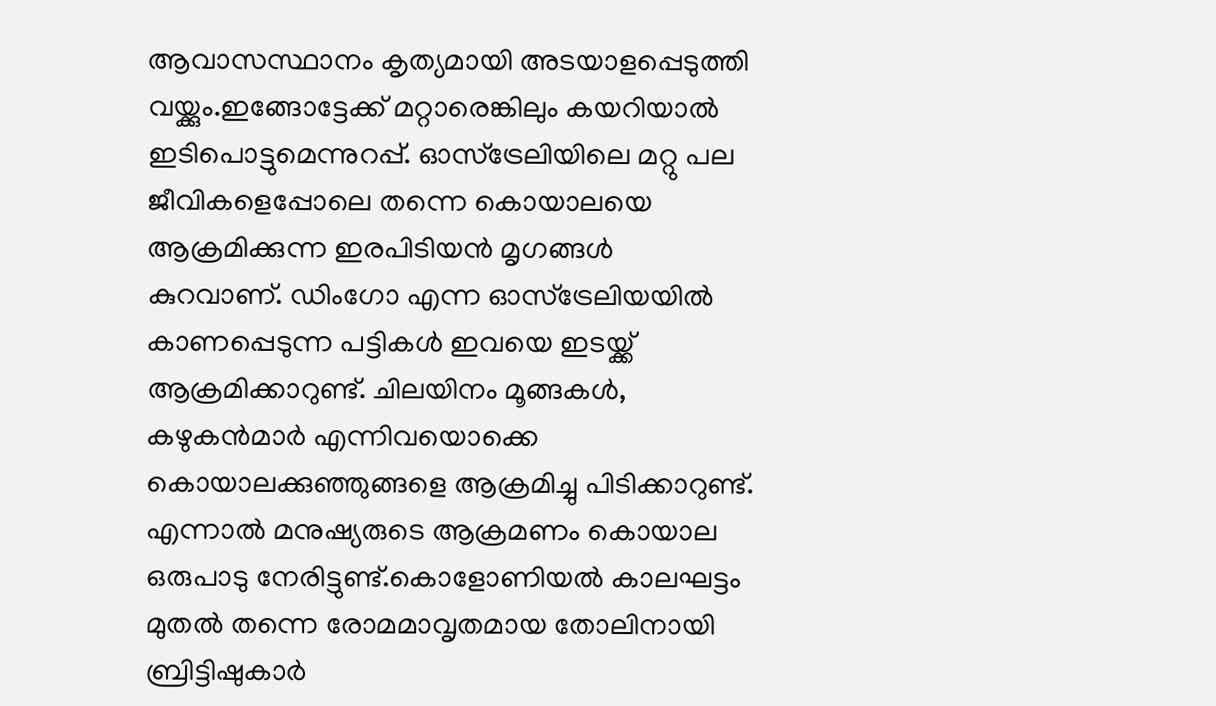ആവാസസ്ഥാനം കൃത്യമായി അടയാളപ്പെടുത്തി വയ്ക്കും.ഇങ്ങോട്ടേക്ക് മറ്റാരെങ്കിലും കയറിയാൽ ഇടിപൊട്ടുമെന്നുറപ്പ്. ഓസ്ട്രേലിയിലെ മറ്റു പല ജീവികളെപ്പോലെ തന്നെ കൊയാലയെ ആക്രമിക്കുന്ന ഇരപിടിയൻ മൃഗങ്ങൾ കുറവാണ്. ഡിംഗോ എന്ന ഓസ്ട്രേലിയയിൽ കാണപ്പെടുന്ന പട്ടികൾ ഇവയെ ഇടയ്ക്ക് ആക്രമിക്കാറുണ്ട്. ചിലയിനം മൂങ്ങകൾ, കഴുകൻമാർ എന്നിവയൊക്കെ കൊയാലക്കുഞ്ഞുങ്ങളെ ആക്രമിച്ചു പിടിക്കാറുണ്ട്.
എന്നാൽ മനുഷ്യരുടെ ആക്രമണം കൊയാല ഒരുപാടു നേരിട്ടുണ്ട്.കൊളോണിയൽ കാലഘട്ടം മുതൽ തന്നെ രോമമാവൃതമായ തോലിനായി ബ്രിട്ടിഷുകാർ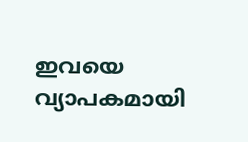ഇവയെ വ്യാപകമായി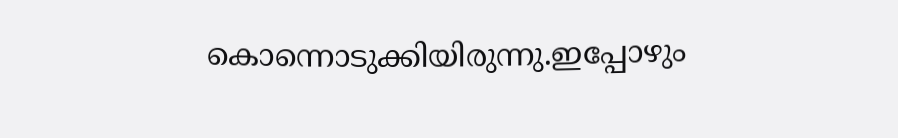കൊന്നൊടുക്കിയിരുന്നു.ഇപ്പോഴും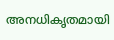അനധികൃതമായി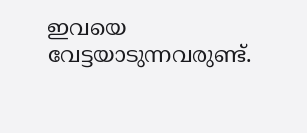ഇവയെ വേട്ടയാടുന്നവരുണ്ട്.